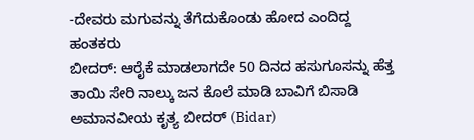-ದೇವರು ಮಗುವನ್ನು ತೆಗೆದುಕೊಂಡು ಹೋದ ಎಂದಿದ್ದ ಹಂತಕರು
ಬೀದರ್: ಆರೈಕೆ ಮಾಡಲಾಗದೇ 50 ದಿನದ ಹಸುಗೂಸನ್ನು ಹೆತ್ತ ತಾಯಿ ಸೇರಿ ನಾಲ್ಕು ಜನ ಕೊಲೆ ಮಾಡಿ ಬಾವಿಗೆ ಬಿಸಾಡಿ ಅಮಾನವೀಯ ಕೃತ್ಯ ಬೀದರ್ (Bidar)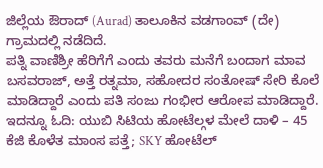ಜಿಲ್ಲೆಯ ಔರಾದ್ (Aurad) ತಾಲೂಕಿನ ವಡಗಾಂವ್ (ದೇ) ಗ್ರಾಮದಲ್ಲಿ ನಡೆದಿದೆ.
ಪತ್ನಿ ವಾಣಿಶ್ರೀ ಹೆರಿಗೆಗೆ ಎಂದು ತವರು ಮನೆಗೆ ಬಂದಾಗ ಮಾವ ಬಸವರಾಜ್, ಅತ್ತೆ ರತ್ನಮಾ, ಸಹೋದರ ಸಂತೋಷ್ ಸೇರಿ ಕೊಲೆ ಮಾಡಿದ್ದಾರೆ ಎಂದು ಪತಿ ಸಂಜು ಗಂಭೀರ ಆರೋಪ ಮಾಡಿದ್ದಾರೆ. ಇದನ್ನೂ ಓದಿ: ಯುಬಿ ಸಿಟಿಯ ಹೋಟೆಲ್ಗಳ ಮೇಲೆ ದಾಳಿ – 45 ಕೆಜಿ ಕೊಳೆತ ಮಾಂಸ ಪತ್ತೆ; SKY ಹೋಟೆಲ್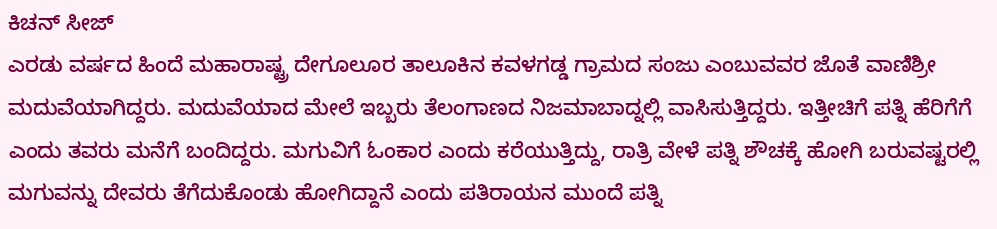ಕಿಚನ್ ಸೀಜ್
ಎರಡು ವರ್ಷದ ಹಿಂದೆ ಮಹಾರಾಷ್ಟ್ರ ದೇಗೂಲೂರ ತಾಲೂಕಿನ ಕವಳಗಡ್ಡ ಗ್ರಾಮದ ಸಂಜು ಎಂಬುವವರ ಜೊತೆ ವಾಣಿಶ್ರೀ ಮದುವೆಯಾಗಿದ್ದರು. ಮದುವೆಯಾದ ಮೇಲೆ ಇಬ್ಬರು ತೆಲಂಗಾಣದ ನಿಜಮಾಬಾದ್ನಲ್ಲಿ ವಾಸಿಸುತ್ತಿದ್ದರು. ಇತ್ತೀಚಿಗೆ ಪತ್ನಿ ಹೆರಿಗೆಗೆ ಎಂದು ತವರು ಮನೆಗೆ ಬಂದಿದ್ದರು. ಮಗುವಿಗೆ ಓಂಕಾರ ಎಂದು ಕರೆಯುತ್ತಿದ್ದು, ರಾತ್ರಿ ವೇಳೆ ಪತ್ನಿ ಶೌಚಕ್ಕೆ ಹೋಗಿ ಬರುವಷ್ಟರಲ್ಲಿ ಮಗುವನ್ನು ದೇವರು ತೆಗೆದುಕೊಂಡು ಹೋಗಿದ್ದಾನೆ ಎಂದು ಪತಿರಾಯನ ಮುಂದೆ ಪತ್ನಿ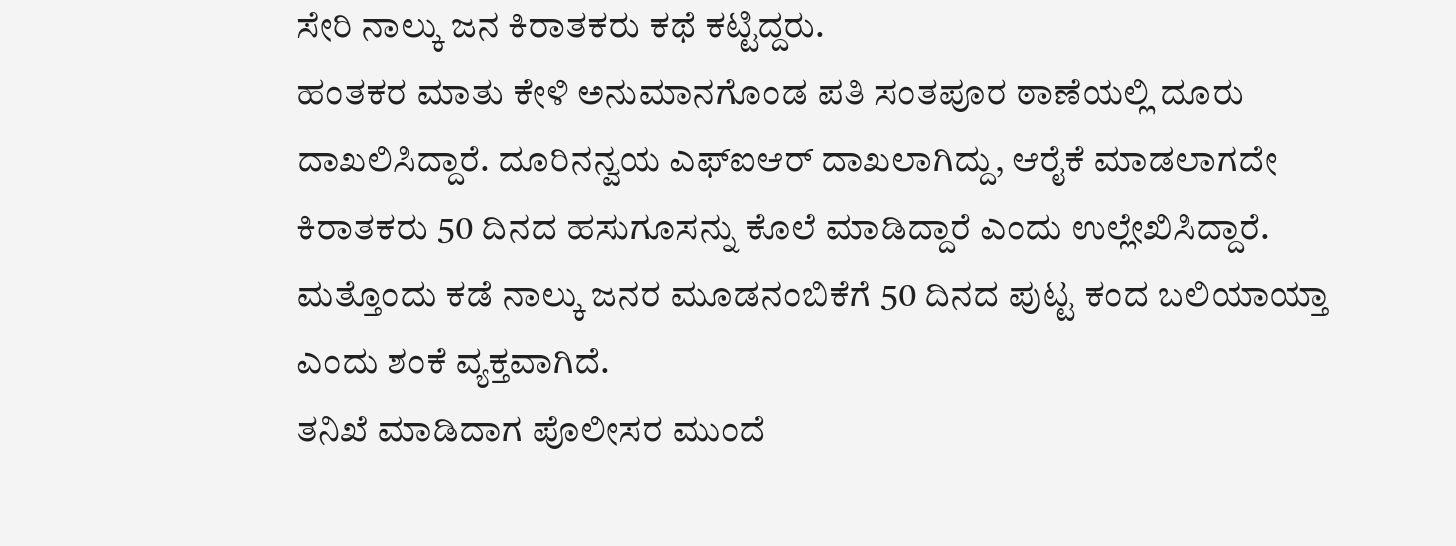ಸೇರಿ ನಾಲ್ಕು ಜನ ಕಿರಾತಕರು ಕಥೆ ಕಟ್ಟಿದ್ದರು.
ಹಂತಕರ ಮಾತು ಕೇಳಿ ಅನುಮಾನಗೊಂಡ ಪತಿ ಸಂತಪೂರ ಠಾಣೆಯಲ್ಲಿ ದೂರು ದಾಖಲಿಸಿದ್ದಾರೆ. ದೂರಿನನ್ವಯ ಎಫ್ಐಆರ್ ದಾಖಲಾಗಿದ್ದು, ಆರೈಕೆ ಮಾಡಲಾಗದೇ ಕಿರಾತಕರು 50 ದಿನದ ಹಸುಗೂಸನ್ನು ಕೊಲೆ ಮಾಡಿದ್ದಾರೆ ಎಂದು ಉಲ್ಲೇಖಿಸಿದ್ದಾರೆ. ಮತ್ತೊಂದು ಕಡೆ ನಾಲ್ಕು ಜನರ ಮೂಡನಂಬಿಕೆಗೆ 50 ದಿನದ ಪುಟ್ಟ ಕಂದ ಬಲಿಯಾಯ್ತಾ ಎಂದು ಶಂಕೆ ವ್ಯಕ್ತವಾಗಿದೆ.
ತನಿಖೆ ಮಾಡಿದಾಗ ಪೊಲೀಸರ ಮುಂದೆ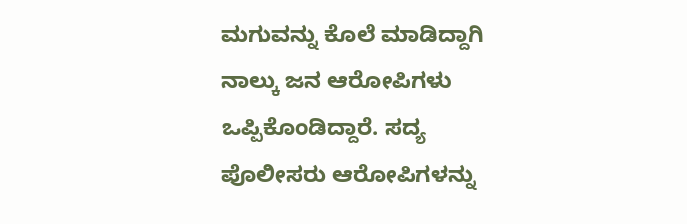ಮಗುವನ್ನು ಕೊಲೆ ಮಾಡಿದ್ದಾಗಿ ನಾಲ್ಕು ಜನ ಆರೋಪಿಗಳು ಒಪ್ಪಿಕೊಂಡಿದ್ದಾರೆ. ಸದ್ಯ ಪೊಲೀಸರು ಆರೋಪಿಗಳನ್ನು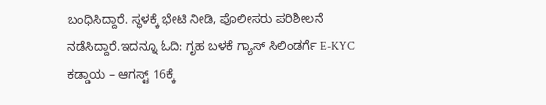ಬಂಧಿಸಿದ್ದಾರೆ. ಸ್ಥಳಕ್ಕೆ ಭೇಟಿ ನೀಡಿ, ಪೊಲೀಸರು ಪರಿಶೀಲನೆ ನಡೆಸಿದ್ದಾರೆ.ಇದನ್ನೂ ಓದಿ: ಗೃಹ ಬಳಕೆ ಗ್ಯಾಸ್ ಸಿಲಿಂಡರ್ಗೆ E-KYC ಕಡ್ಡಾಯ – ಆಗಸ್ಟ್ 16ಕ್ಕೆ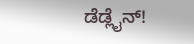ಡೆಡ್ಲೈನ್!